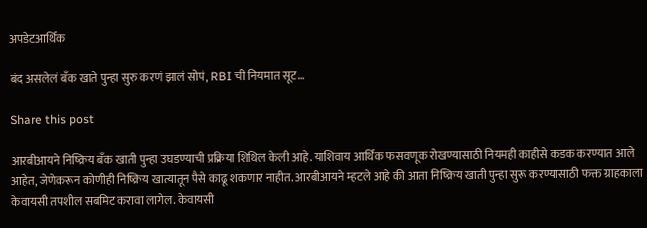अपडेटआर्थिक

बंद असलेलं बँक खाते पुन्हा सुरु करणं झालं सोपं, RBI ची नियमात सूट…

Share this post

आरबीआयने निष्क्रिय बँक खाती पुन्हा उघडण्याची प्रक्रिया शिथिल केली आहे. याशिवाय आर्थिक फसवणूक रोखण्यासाठी नियमही काहीसे कडक करण्यात आले आहेत, जेणेकरून कोणीही निष्क्रिय खात्यातून पैसे काढू शकणार नाहीत. आरबीआयने म्हटले आहे की आता निष्क्रिय खाती पुन्हा सुरू करण्यासाठी फक्त ग्राहकाला केवायसी तपशील सबमिट करावा लागेल. केवायसी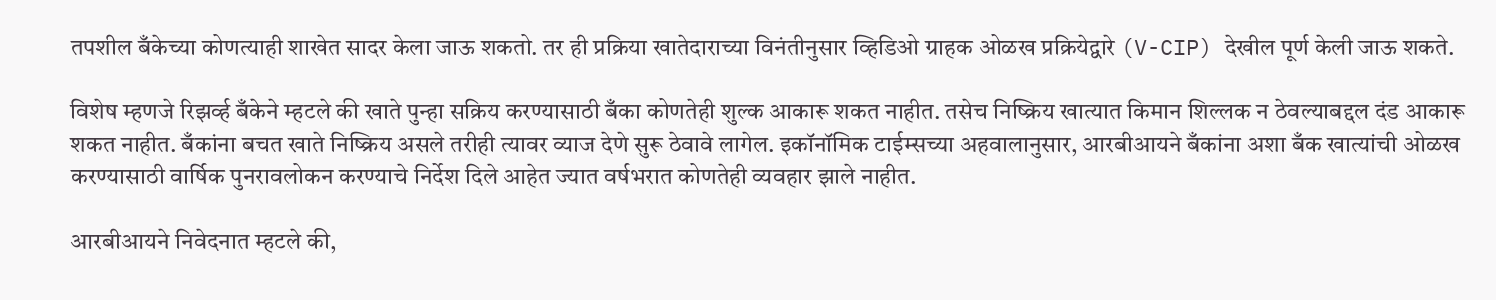तपशील बँकेच्या कोणत्याही शाखेत सादर केला जाऊ शकतो. तर ही प्रक्रिया खातेदाराच्या विनंतीनुसार व्हिडिओ ग्राहक ओळख प्रक्रियेद्वारे (V-CIP) देखील पूर्ण केली जाऊ शकते.

विशेष म्हणजे रिझर्व्ह बँकेने म्हटले की खाते पुन्हा सक्रिय करण्यासाठी बँका कोणतेही शुल्क आकारू शकत नाहीत. तसेच निष्क्रिय खात्यात किमान शिल्लक न ठेवल्याबद्दल दंड आकारू शकत नाहीत. बँकांना बचत खाते निष्क्रिय असले तरीही त्यावर व्याज देणे सुरू ठेवावे लागेल. इकॉनॉमिक टाईम्सच्या अहवालानुसार, आरबीआयने बँकांना अशा बँक खात्यांची ओळख करण्यासाठी वार्षिक पुनरावलोकन करण्याचे निर्देश दिले आहेत ज्यात वर्षभरात कोणतेही व्यवहार झाले नाहीत.

आरबीआयने निवेदनात म्हटले की,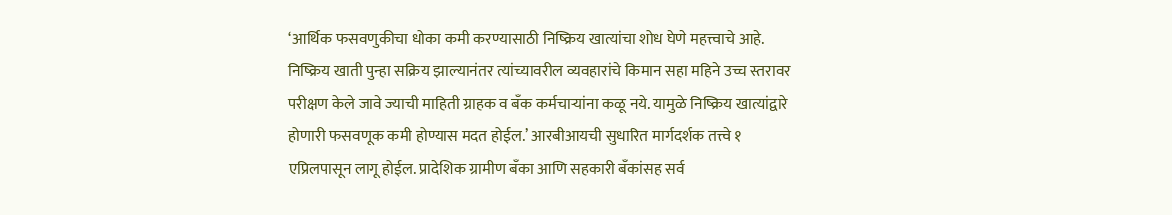‘आर्थिक फसवणुकीचा धोका कमी करण्यासाठी निष्क्रिय खात्यांचा शोध घेणे महत्त्वाचे आहे. निष्क्रिय खाती पुन्हा सक्रिय झाल्यानंतर त्यांच्यावरील व्यवहारांचे किमान सहा महिने उच्च स्तरावर परीक्षण केले जावे ज्याची माहिती ग्राहक व बँक कर्मचाऱ्यांना कळू नये. यामुळे निष्क्रिय खात्यांद्वारे होणारी फसवणूक कमी होण्यास मदत होईल.’ आरबीआयची सुधारित मार्गदर्शक तत्त्वे १ एप्रिलपासून लागू होईल. प्रादेशिक ग्रामीण बँका आणि सहकारी बँकांसह सर्व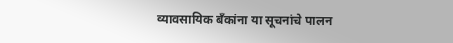व्यावसायिक बँकांना या सूचनांचे पालन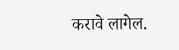करावे लागेल.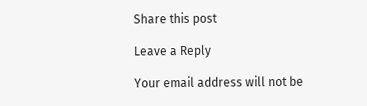Share this post

Leave a Reply

Your email address will not be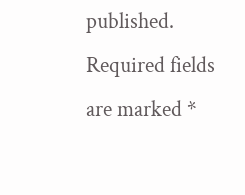published. Required fields are marked *